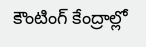కౌంటింగ్‌ కేంద్రాల్లో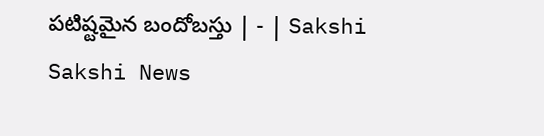పటిష్టమైన బందోబస్తు | - | Sakshi
Sakshi News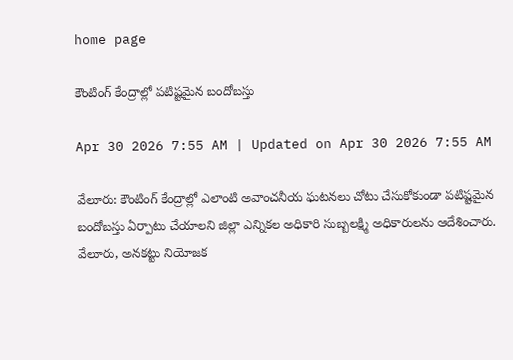home page

కౌంటింగ్‌ కేంద్రాల్లో పటిష్టమైన బందోబస్తు

Apr 30 2026 7:55 AM | Updated on Apr 30 2026 7:55 AM

వేలూరు: కౌంటింగ్‌ కేంద్రాల్లో ఎలాంటి అవాంచనీయ ఘటనలు చోటు చేసుకోకుండా పటిష్టమైన బందోబస్తు ఏర్పాటు చేయాలని జిల్లా ఎన్నికల అధికారి సుబ్బలక్ష్మి అధికారులను ఆదేశించారు. వేలూరు, అనకట్టు నియోజక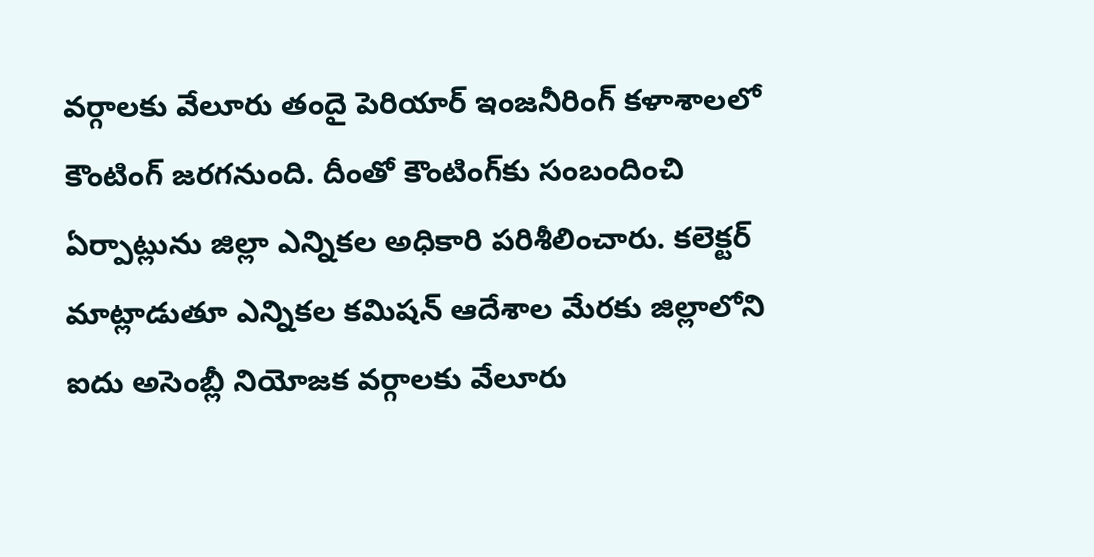వర్గాలకు వేలూరు తందై పెరియార్‌ ఇంజనీరింగ్‌ కళాశాలలో కౌంటింగ్‌ జరగనుంది. దీంతో కౌంటింగ్‌కు సంబందించి ఏర్పాట్లును జిల్లా ఎన్నికల అధికారి పరిశీలించారు. కలెక్టర్‌ మాట్లాడుతూ ఎన్నికల కమిషన్‌ ఆదేశాల మేరకు జిల్లాలోని ఐదు అసెంబ్లీ నియోజక వర్గాలకు వేలూరు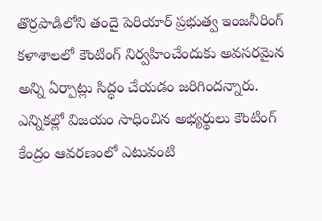తొర్రపాడిలోని తందై పెరియార్‌ ప్రభుత్వ ఇంజనీరింగ్‌ కళాశాలలో కౌంటింగ్‌ నిర్వహించేందుకు అవసరమైన అన్ని ఏర్పాట్లు సిద్ధం చేయడం జరిగిందన్నారు. ఎన్నికల్లో విజయం సాధించిన అభ్యర్థులు కౌంటింగ్‌ కేంద్రం ఆవరణంలో ఎటువంటి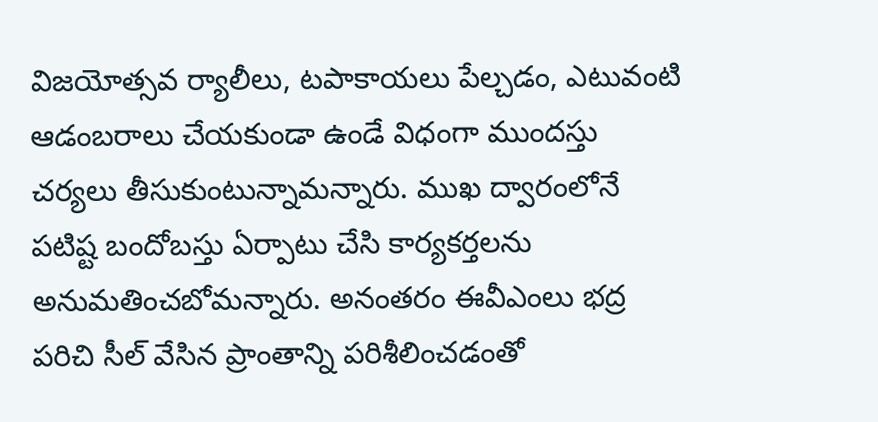విజయోత్సవ ర్యాలీలు, టపాకాయలు పేల్చడం, ఎటువంటి ఆడంబరాలు చేయకుండా ఉండే విధంగా ముందస్తు చర్యలు తీసుకుంటున్నామన్నారు. ముఖ ద్వారంలోనే పటిష్ట బందోబస్తు ఏర్పాటు చేసి కార్యకర్తలను అనుమతించబోమన్నారు. అనంతరం ఈవీఎంలు భద్ర పరిచి సీల్‌ వేసిన ప్రాంతాన్ని పరిశీలించడంతో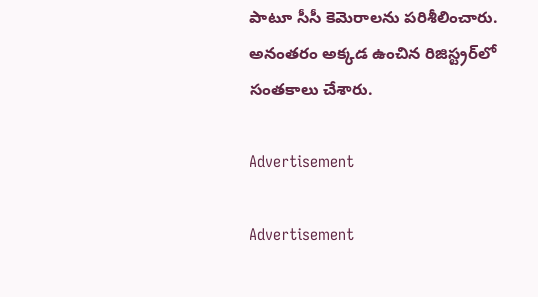పాటూ సీసీ కెమెరాలను పరిశీలించారు. అనంతరం అక్కడ ఉంచిన రిజిస్ట్రర్‌లో సంతకాలు చేశారు.

Advertisement

Advertisement